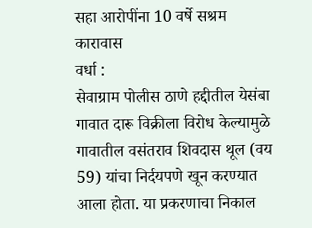सहा आरोपींना 10 वर्षे सश्रम कारावास
वर्धा :
सेवाग्राम पोलीस ठाणे हद्दीतील येसंबा गावात दारू विक्रीला विरोध केल्यामुळे गावातील वसंतराव शिवदास थूल (वय 59) यांचा निर्दयपणे खून करण्यात आला होता. या प्रकरणाचा निकाल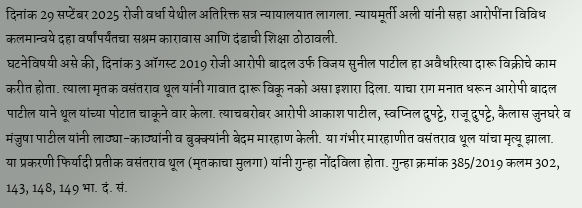दिनांक 29 सप्टेंबर 2025 रोजी वर्धा येथील अतिरिक्त सत्र न्यायालयात लागला. न्यायमूर्ती अली यांनी सहा आरोपींना विविध कलमान्वये दहा वर्षांपर्यंतचा सश्रम कारावास आणि दंडाची शिक्षा ठोठावली.
घटनेविषयी असे की, दिनांक 3 ऑगस्ट 2019 रोजी आरोपी बादल उर्फ विजय सुनील पाटील हा अवैधरित्या दारू विक्रीचे काम करीत होता. त्याला मृतक वसंतराव थूल यांनी गावात दारू विकू नको असा इशारा दिला. याचा राग मनात धरून आरोपी बादल पाटील याने थूल यांच्या पोटात चाकूने वार केला. त्याचबरोबर आरोपी आकाश पाटील, स्वप्निल दुपट्टे, राजू दुपट्टे, कैलास जुनघरे व मंजुषा पाटील यांनी लाठ्या-काठ्यांनी व बुक्क्यांनी बेदम मारहाण केली. या गंभीर मारहाणीत वसंतराव थूल यांचा मृत्यू झाला.
या प्रकरणी फिर्यादी प्रतीक वसंतराव थूल (मृतकाचा मुलगा) यांनी गुन्हा नोंदविला होता. गुन्हा क्रमांक 385/2019 कलम 302, 143, 148, 149 भा. दं. सं.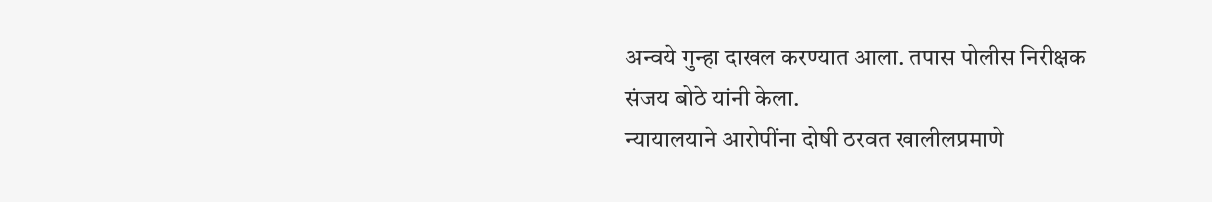अन्वये गुन्हा दाखल करण्यात आला. तपास पोलीस निरीक्षक संजय बोठे यांनी केला.
न्यायालयाने आरोपींना दोषी ठरवत खालीलप्रमाणे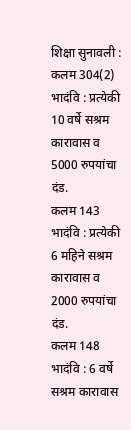शिक्षा सुनावली :
कलम 304(2) भादंवि : प्रत्येकी 10 वर्षे सश्रम कारावास व 5000 रुपयांचा दंड.
कलम 143 भादंवि : प्रत्येकी 6 महिने सश्रम कारावास व 2000 रुपयांचा दंड.
कलम 148 भादंवि : 6 वर्षे सश्रम कारावास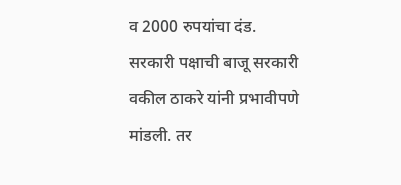व 2000 रुपयांचा दंड.
सरकारी पक्षाची बाजू सरकारी वकील ठाकरे यांनी प्रभावीपणे मांडली. तर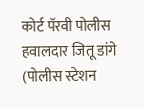कोर्ट पॅरवी पोलीस हवालदार जितू डांगे (पोलीस स्टेशन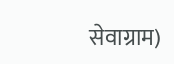सेवाग्राम)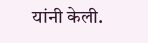यांनी केली.